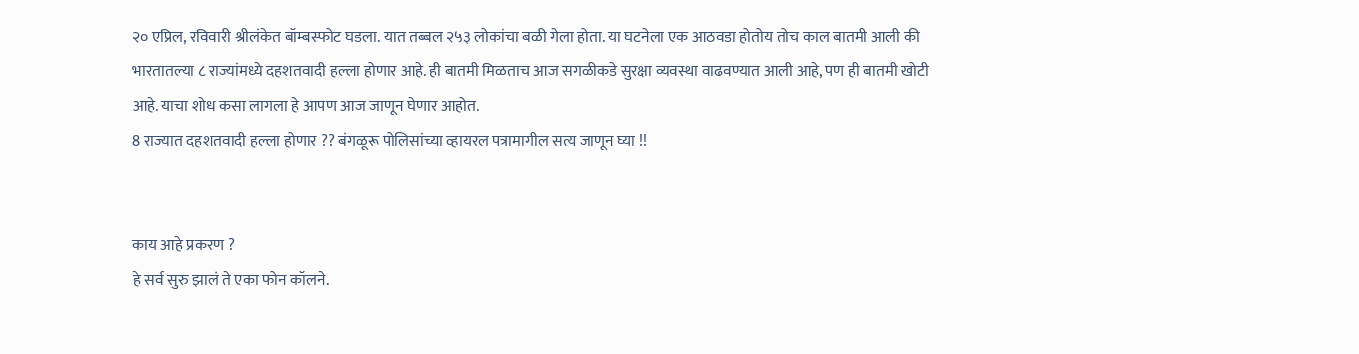२० एप्रिल, रविवारी श्रीलंकेत बॉम्बस्फोट घडला. यात तब्बल २५३ लोकांचा बळी गेला होता. या घटनेला एक आठवडा होतोय तोच काल बातमी आली की भारतातल्या ८ राज्यांमध्ये दहशतवादी हल्ला होणार आहे. ही बातमी मिळताच आज सगळीकडे सुरक्षा व्यवस्था वाढवण्यात आली आहे, पण ही बातमी खोटी आहे. याचा शोध कसा लागला हे आपण आज जाणून घेणार आहोत.
8 राज्यात दहशतवादी हल्ला होणार ?? बंगळूरू पोलिसांच्या व्हायरल पत्रामागील सत्य जाणून घ्या !!


काय आहे प्रकरण ?
हे सर्व सुरु झालं ते एका फोन कॉलने.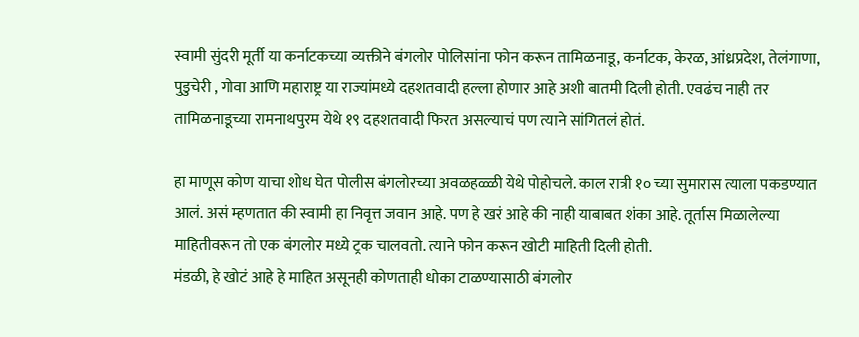स्वामी सुंदरी मूर्ती या कर्नाटकच्या व्यक्तीने बंगलोर पोलिसांना फोन करून तामिळनाडू, कर्नाटक, केरळ, आंध्रप्रदेश, तेलंगाणा, पुडुचेरी , गोवा आणि महाराष्ट्र या राज्यांमध्ये दहशतवादी हल्ला होणार आहे अशी बातमी दिली होती. एवढंच नाही तर तामिळनाडूच्या रामनाथपुरम येथे १९ दहशतवादी फिरत असल्याचं पण त्याने सांगितलं होतं.

हा माणूस कोण याचा शोध घेत पोलीस बंगलोरच्या अवळहळ्ळी येथे पोहोचले. काल रात्री १० च्या सुमारास त्याला पकडण्यात आलं. असं म्हणतात की स्वामी हा निवृत्त जवान आहे. पण हे खरं आहे की नाही याबाबत शंका आहे. तूर्तास मिळालेल्या माहितीवरून तो एक बंगलोर मध्ये ट्रक चालवतो. त्याने फोन करून खोटी माहिती दिली होती.
मंडळी, हे खोटं आहे हे माहित असूनही कोणताही धोका टाळण्यासाठी बंगलोर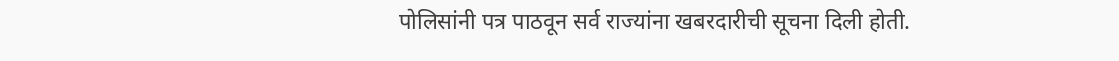पोलिसांनी पत्र पाठवून सर्व राज्यांना खबरदारीची सूचना दिली होती.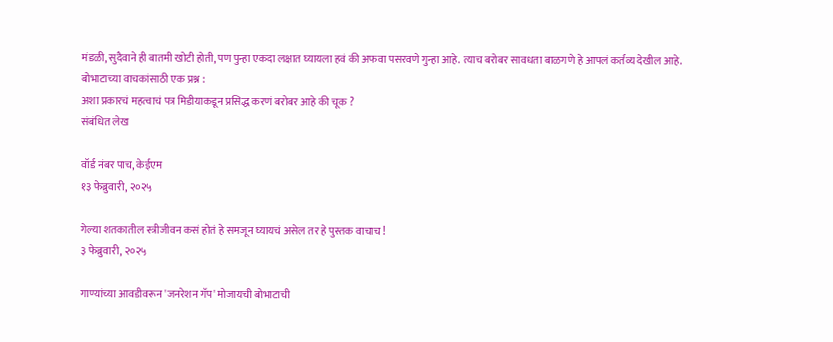मंडळी, सुदैवाने ही बातमी खोटी होती, पण पुन्हा एकदा लक्षात घ्यायला हवं की अफवा पसरवणे गुन्हा आहे. त्याच बरोबर सावधता बाळगणे हे आपलं कर्तव्य देखील आहे.
बोभाटाच्या वाचकांसाठी एक प्रश्न :
अशा प्रकारचं महत्वाचं पत्र मिडीयाकडून प्रसिद्ध करणं बरोबर आहे की चूक ?
संबंधित लेख

वॉर्ड नंबर पाच, केईएम
१३ फेब्रुवारी, २०२५

गेल्या शतकातील स्त्रीजीवन कसं होतं हे समजून घ्यायचं असेल तर हे पुस्तक वाचाच !
३ फेब्रुवारी, २०२५

गाण्यांच्या आवडीवरून 'जनरेशन गॅप' मोजायची बोभाटाची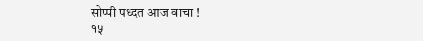सोप्पी पध्दत आज वाचा !
१५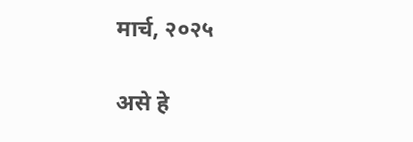मार्च, २०२५

असे हे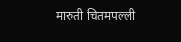मारुती चितमपल्ली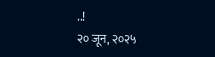..!
२० जून, २०२५